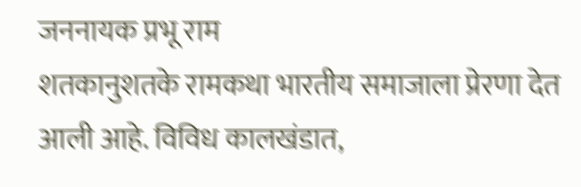जननायक प्रभू राम
शतकानुशतके रामकथा भारतीय समाजाला प्रेरणा देत आली आहे. विविध कालखंडात,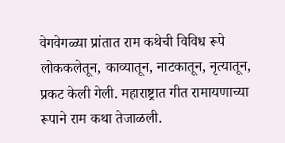वेगवेगळ्या प्रांतात राम कथेची विविध रूपे लोककलेतून, काव्यातून, नाटकातून, नृत्यातून, प्रकट केली गेली. महाराष्ट्रात गीत रामायणाच्या रूपाने राम कथा तेजाळली.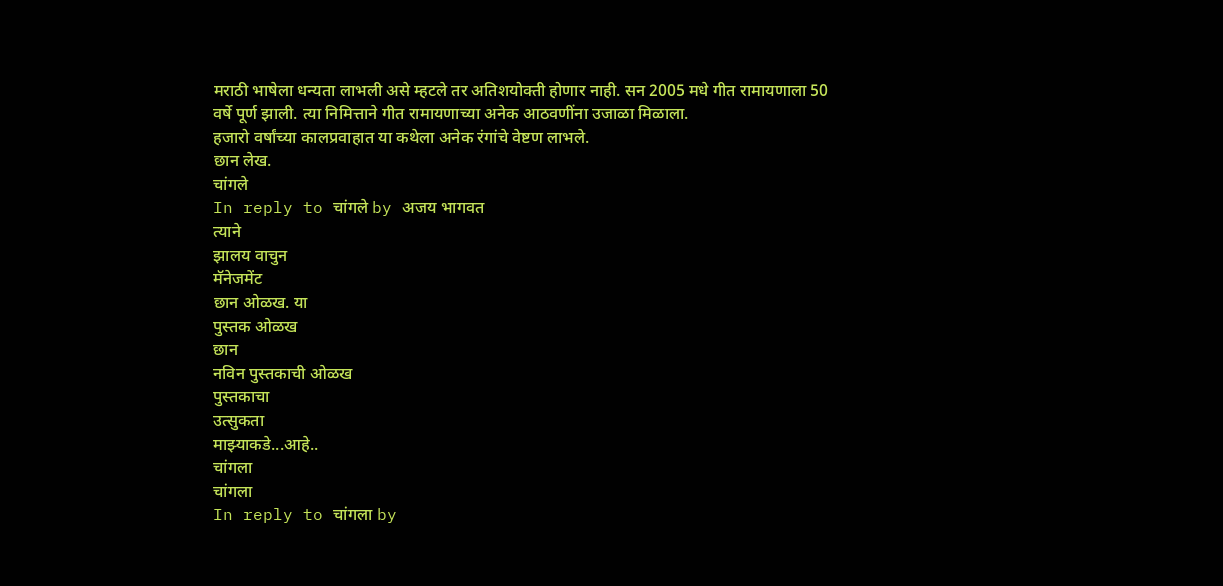मराठी भाषेला धन्यता लाभली असे म्हटले तर अतिशयोक्ती होणार नाही. सन 2005 मधे गीत रामायणाला 50 वर्षे पूर्ण झाली. त्या निमित्ताने गीत रामायणाच्या अनेक आठवणींना उजाळा मिळाला.
हजारो वर्षांच्या कालप्रवाहात या कथेला अनेक रंगांचे वेष्टण लाभले.
छान लेख.
चांगले
In reply to चांगले by अजय भागवत
त्याने
झालय वाचुन
मॅनेजमेंट
छान ओळख. या
पुस्तक ओळख
छान
नविन पुस्तकाची ओळख
पुस्तकाचा
उत्सुकता
माझ्याकडे...आहे..
चांगला
चांगला
In reply to चांगला by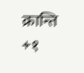क्रान्ति
+१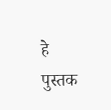हे पुस्तक